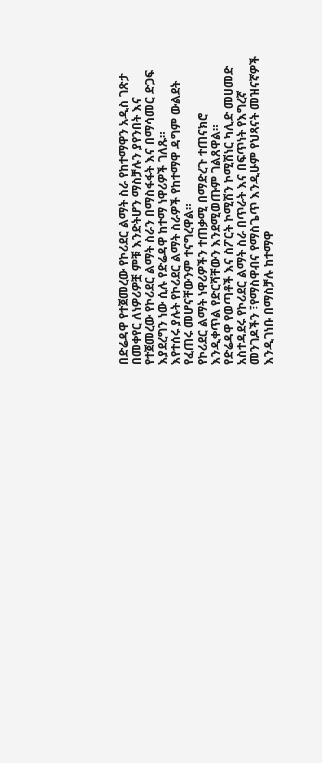በድሬዳዋ የተጀመረው የኮሪደር ልማት ስራ የከተማዋን አዲስ ገጽታ በመቀየር ለነዎሪዎቿ ምቹ እንድትሆን ማስቻሉን ያየንበት እና የተጀመረው የኮሪደር ልማት ስራን በማስፋፋት እና በማሳመር ድጋፍ እያደረግን ነው ሲሉ የድሬዳዋ ከተማ ነዋሪዎች ገለጹ።
እየተሰሩ ያሉት የኮሪደር ልማት ስራዎች የከተማዋ ዳግም ውልደት የፈጠሩ መሆናቸውንም ተናግረዋል።
የኮሪደር ልማት ነዋሪዎችን ተጠቃሚ በማድረጉ ተጠናክሮ እንዲቀጥል የድርሻቸውን እንደሚወጡም ገልጸዋል።
የድሬዳዋ የወጣቶች እና ስፖርት ኮሚሽን ኮሚሽነር ካሊድ መሀመድ አስተዳደሩ የኮሪደር ልማት ስራ በጥራት እና በፍጥነት የእግረኛ መንገዶችን ፣የማስዋብና የማስጌጥ እንዲሁም የህጻናት መዝናኛዎች እንዲገነቡ በማስቻሉ ከተማዋ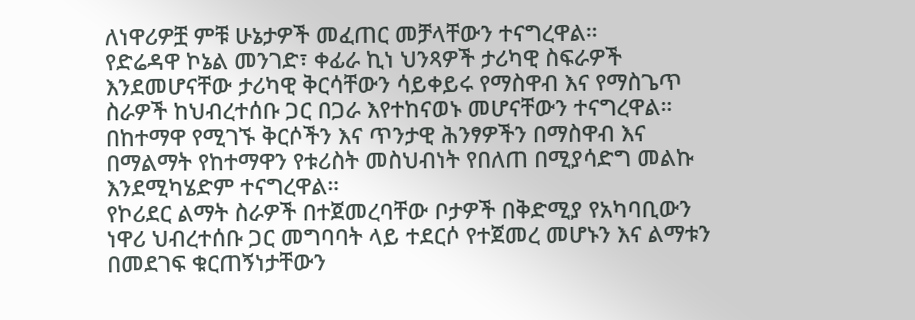ለነዋሪዎቿ ምቹ ሁኔታዎች መፈጠር መቻላቸውን ተናግረዋል።
የድሬዳዋ ኮኔል መንገድ፣ ቀፊራ ኪነ ህንጻዎች ታሪካዊ ስፍራዎች እንደመሆናቸው ታሪካዊ ቅርሳቸውን ሳይቀይሩ የማስዋብ እና የማስጌጥ ስራዎች ከህብረተሰቡ ጋር በጋራ እየተከናወኑ መሆናቸውን ተናግረዋል።
በከተማዋ የሚገኙ ቅርሶችን እና ጥንታዊ ሕንፃዎችን በማስዋብ እና በማልማት የከተማዋን የቱሪስት መስህብነት የበለጠ በሚያሳድግ መልኩ እንደሚካሄድም ተናግረዋል።
የኮሪደር ልማት ስራዎች በተጀመረባቸው ቦታዎች በቅድሚያ የአካባቢውን ነዋሪ ህብረተሰቡ ጋር መግባባት ላይ ተደርሶ የተጀመረ መሆኑን እና ልማቱን በመደገፍ ቁርጠኝነታቸውን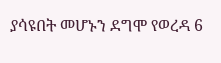ያሳዩበት መሆኑን ደግሞ የወረዳ 6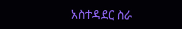አስተዳደር ስራ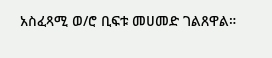አስፈጻሚ ወ/ሮ ቢፍቱ መሀመድ ገልጸዋል።